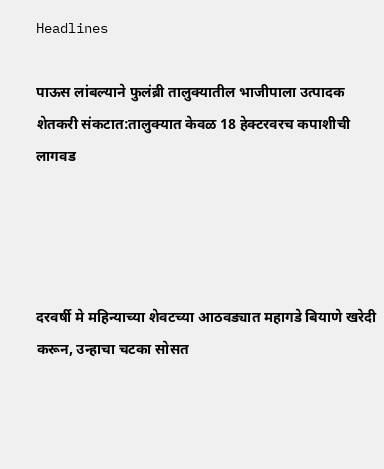Headlines

पाऊस लांबल्याने फुलंब्री तालुक्यातील भाजीपाला उत्पादक शेतकरी संकटात:तालुक्यात केवळ 18 हेक्टरवरच कपाशीची लागवड




दरवर्षी मे महिन्याच्या शेवटच्या आठवड्यात महागडे बियाणे खरेदी करून, उन्हाचा चटका सोसत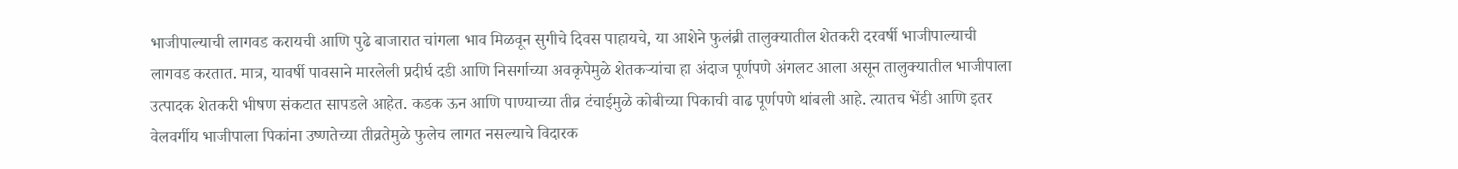भाजीपाल्याची लागवड करायची आणि पुढे बाजारात चांगला भाव मिळवून सुगीचे दिवस पाहायचे, या आशेने फुलंब्री तालुक्यातील शेतकरी दरवर्षी भाजीपाल्याची लागवड करतात. मात्र, यावर्षी पावसाने मारलेली प्रदीर्घ दडी आणि निसर्गाच्या अवकृपेमुळे शेतकऱ्यांचा हा अंदाज पूर्णपणे अंगलट आला असून तालुक्यातील भाजीपाला उत्पादक शेतकरी भीषण संकटात सापडले आहेत. कडक ऊन आणि पाण्याच्या तीव्र टंचाईमुळे कोबीच्या पिकाची वाढ पूर्णपणे थांबली आहे. त्यातच भेंडी आणि इतर वेलवर्गीय भाजीपाला पिकांना उष्णतेच्या तीव्रतेमुळे फुलेच लागत नसल्याचे विदारक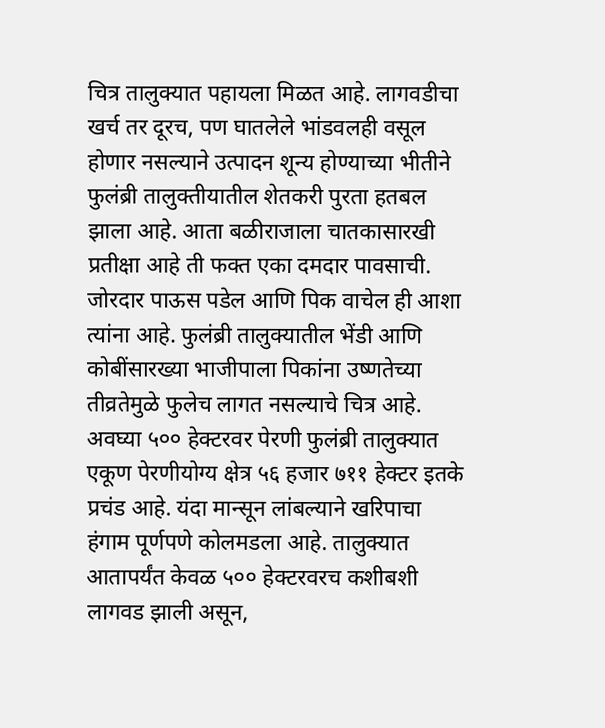चित्र तालुक्यात पहायला मिळत आहे. लागवडीचा खर्च तर दूरच, पण घातलेले भांडवलही वसूल होणार नसल्याने उत्पादन शून्य होण्याच्या भीतीने फुलंब्री तालुक्तीयातील शेतकरी पुरता हतबल झाला आहे. आता बळीराजाला चातकासारखी प्रतीक्षा आहे ती फक्त एका दमदार पावसाची. जोरदार पाऊस पडेल आणि पिक वाचेल ही आशा त्यांना आहे. फुलंब्री तालुक्यातील भेंडी आणि कोबींसारख्या भाजीपाला पिकांना उष्णतेच्या तीव्रतेमुळे फुलेच लागत नसल्याचे चित्र आहे. अवघ्या ५०० हेक्टरवर पेरणी फुलंब्री तालुक्यात एकूण पेरणीयोग्य क्षेत्र ५६ हजार ७११ हेक्टर इतके प्रचंड आहे. यंदा मान्सून लांबल्याने खरिपाचा हंगाम पूर्णपणे कोलमडला आहे. तालुक्यात आतापर्यंत केवळ ५०० हेक्टरवरच कशीबशी लागवड झाली असून,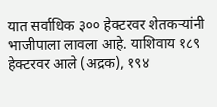यात सर्वाधिक ३०० हेक्टरवर शेतकऱ्यांनी भाजीपाला लावला आहे. याशिवाय १८९ हेक्टरवर आले (अद्रक), १९४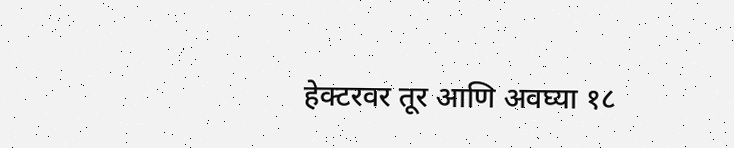हेक्टरवर तूर आणि अवघ्या १८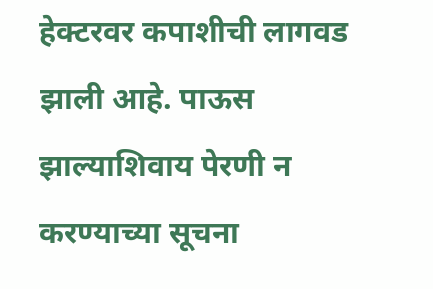हेक्टरवर कपाशीची लागवड झाली आहे. पाऊस झाल्याशिवाय पेरणी न करण्याच्या सूचना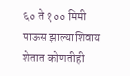६० ते १०० मिमी पाऊस झाल्याशिवाय शेतात कोणतीही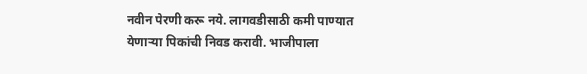नवीन पेरणी करू नये. लागवडीसाठी कमी पाण्यात येणाऱ्या पिकांची निवड करावी. भाजीपाला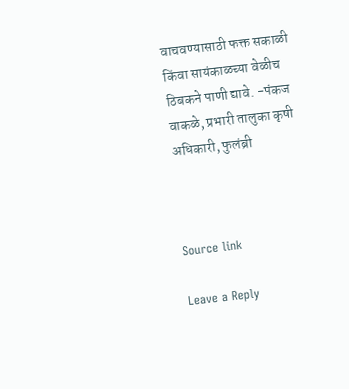वाचवण्यासाठी फक्त सकाळी किंवा सायंकाळच्या वेळीच ठिबकने पाणी द्यावे. -पंकज वाकळे, प्रभारी तालुका कृषी अधिकारी, फुलंब्री



Source link

Leave a Reply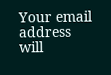Your email address will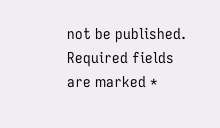not be published. Required fields are marked *